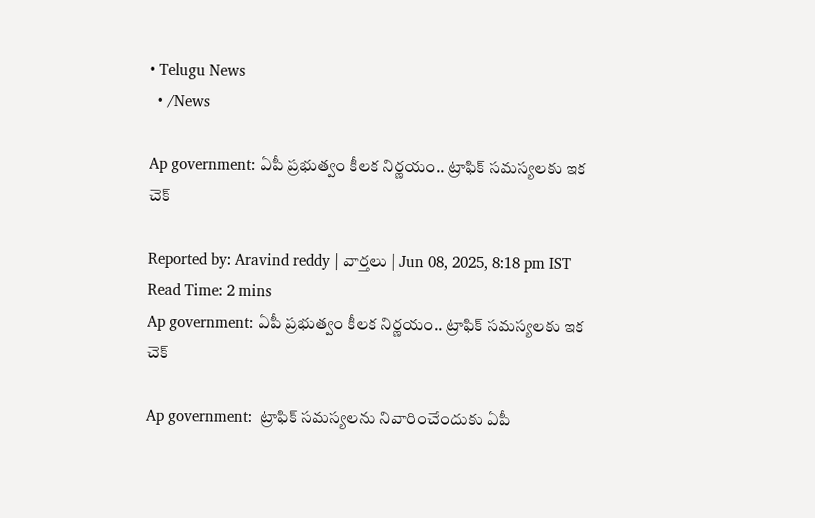• Telugu News
  • /News

Ap government: ఏపీ ప్రభుత్వం కీలక నిర్ణయం.. ట్రాఫిక్ సమస్యలకు ఇక చెక్

Reported by: Aravind reddy | వార్త‌లు | Jun 08, 2025, 8:18 pm IST
Read Time: 2 mins
Ap government: ఏపీ ప్రభుత్వం కీలక నిర్ణయం.. ట్రాఫిక్ సమస్యలకు ఇక చెక్

Ap government:  ట్రాఫిక్ సమస్యలను నివారించేందుకు ఏపీ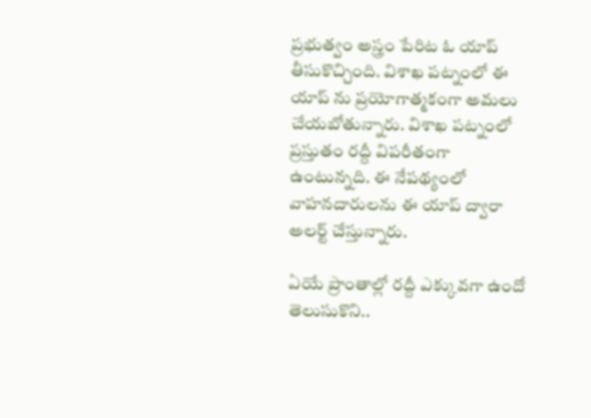ప్రభుత్వం అస్త్రం పేరిట ఓ యాప్ తీసుకొచ్చింది. విశాఖ పట్నంలో ఈ యాప్ ను ప్రయోగాత్మకంగా అమలు చేయబోతున్నారు. విశాఖ పట్నంలో ప్రస్తుతం రద్దీ విపరీతంగా ఉంటున్నది. ఈ నేపథ్యంలో వాహనదారులను ఈ యాప్ ద్వారా అలర్ట్ చేస్తున్నారు.

ఏయే ప్రాంతాల్లో రద్దీ ఎక్కువగా ఉందో తెలుసుకొని..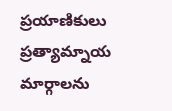ప్రయాణికులు ప్రత్యామ్నాయ మార్గాలను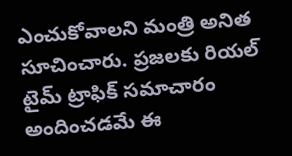ఎంచుకోవాలని మంత్రి అనిత సూచించారు. ప్రజలకు రియల్ టైమ్ ట్రాఫిక్ సమాచారం అందించడమే ఈ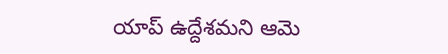యాప్ ఉద్దేశమని ఆమె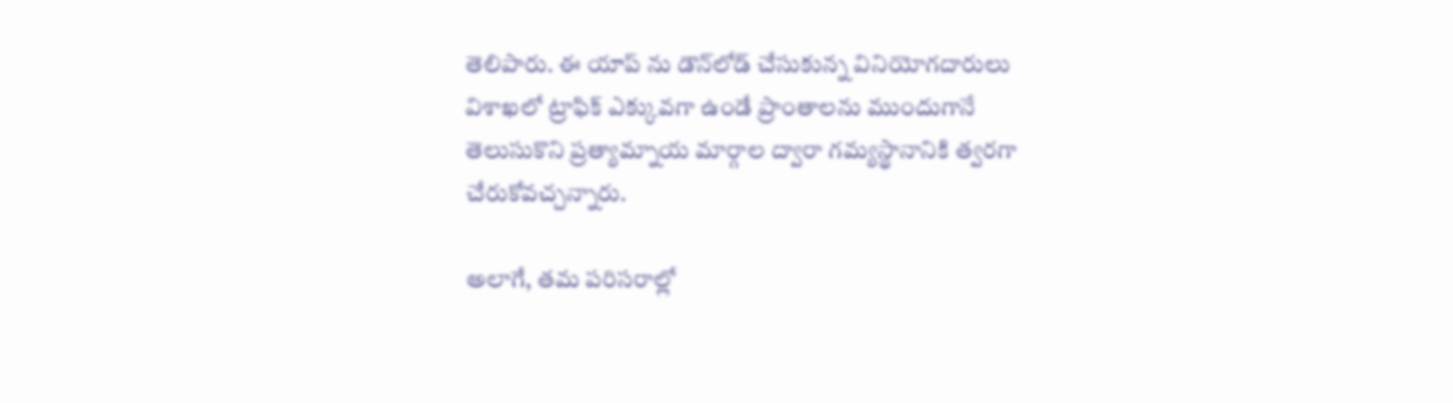తెలిపారు. ఈ యాప్‌ ను డౌన్‌లోడ్ చేసుకున్న వినియోగదారులు విశాఖలో ట్రాఫిక్ ఎక్కువగా ఉండే ప్రాంతాలను ముందుగానే తెలుసుకొని ప్రత్యామ్నాయ మార్గాల ద్వారా గమ్యస్థానానికి త్వరగా చేరుకోవచ్చన్నారు.

అలాగే, తమ పరిసరాల్లో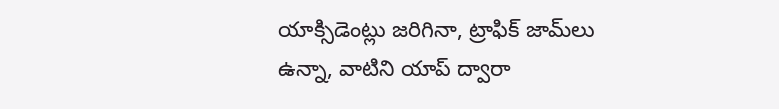యాక్సిడెంట్లు జరిగినా, ట్రాఫిక్ జామ్‌లు ఉన్నా, వాటిని యాప్ ద్వారా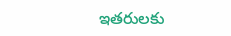ఇతరులకు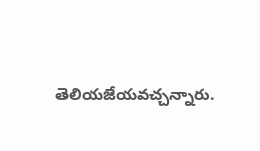తెలియజేయవచ్చన్నారు.